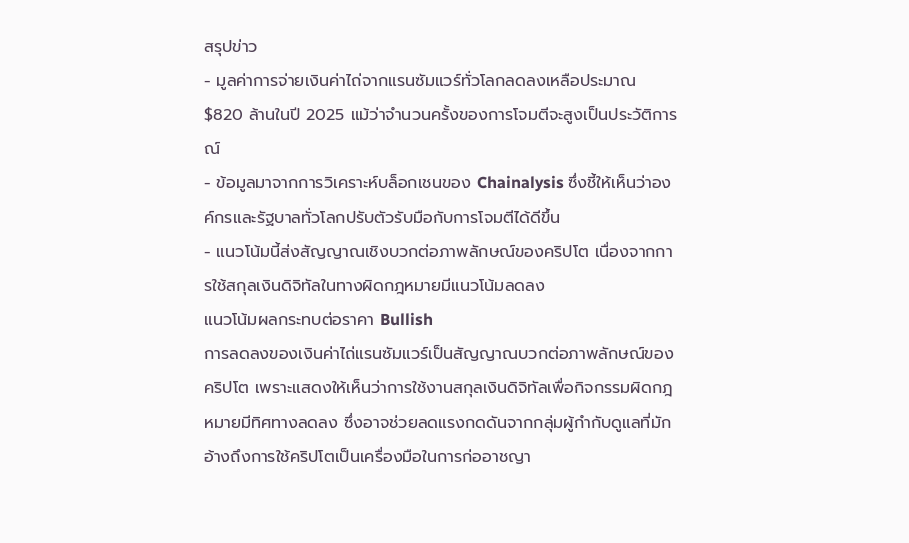สรุปข่าว
- มูลค่าการจ่ายเงินค่าไถ่จากแรนซัมแวร์ทั่วโลกลดลงเหลือประมาณ $820 ล้านในปี 2025 แม้ว่าจำนวนครั้งของการโจมตีจะสูงเป็นประวัติการณ์
- ข้อมูลมาจากการวิเคราะห์บล็อกเชนของ Chainalysis ซึ่งชี้ให้เห็นว่าองค์กรและรัฐบาลทั่วโลกปรับตัวรับมือกับการโจมตีได้ดีขึ้น
- แนวโน้มนี้ส่งสัญญาณเชิงบวกต่อภาพลักษณ์ของคริปโต เนื่องจากการใช้สกุลเงินดิจิทัลในทางผิดกฎหมายมีแนวโน้มลดลง
แนวโน้มผลกระทบต่อราคา Bullish
การลดลงของเงินค่าไถ่แรนซัมแวร์เป็นสัญญาณบวกต่อภาพลักษณ์ของคริปโต เพราะแสดงให้เห็นว่าการใช้งานสกุลเงินดิจิทัลเพื่อกิจกรรมผิดกฎหมายมีทิศทางลดลง ซึ่งอาจช่วยลดแรงกดดันจากกลุ่มผู้กำกับดูแลที่มักอ้างถึงการใช้คริปโตเป็นเครื่องมือในการก่ออาชญา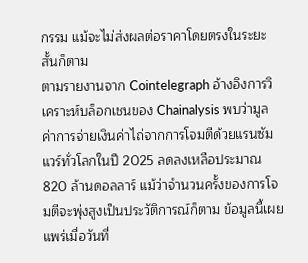กรรม แม้จะไม่ส่งผลต่อราคาโดยตรงในระยะสั้นก็ตาม
ตามรายงานจาก Cointelegraph อ้างอิงการวิเคราะห์บล็อกเชนของ Chainalysis พบว่ามูลค่าการจ่ายเงินค่าไถ่จากการโจมตีด้วยแรนซัมแวร์ทั่วโลกในปี 2025 ลดลงเหลือประมาณ 820 ล้านดอลลาร์ แม้ว่าจำนวนครั้งของการโจมตีจะพุ่งสูงเป็นประวัติการณ์ก็ตาม ข้อมูลนี้เผยแพร่เมื่อวันที่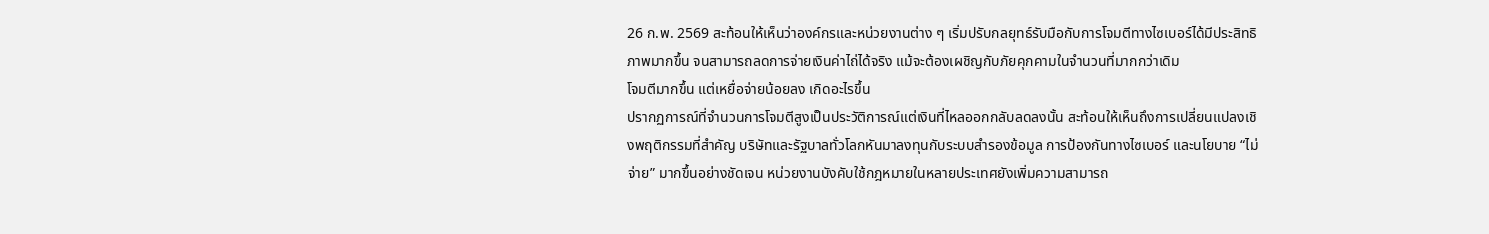26 ก.พ. 2569 สะท้อนให้เห็นว่าองค์กรและหน่วยงานต่าง ๆ เริ่มปรับกลยุทธ์รับมือกับการโจมตีทางไซเบอร์ได้มีประสิทธิภาพมากขึ้น จนสามารถลดการจ่ายเงินค่าไถ่ได้จริง แม้จะต้องเผชิญกับภัยคุกคามในจำนวนที่มากกว่าเดิม
โจมตีมากขึ้น แต่เหยื่อจ่ายน้อยลง เกิดอะไรขึ้น
ปรากฏการณ์ที่จำนวนการโจมตีสูงเป็นประวัติการณ์แต่เงินที่ไหลออกกลับลดลงนั้น สะท้อนให้เห็นถึงการเปลี่ยนแปลงเชิงพฤติกรรมที่สำคัญ บริษัทและรัฐบาลทั่วโลกหันมาลงทุนกับระบบสำรองข้อมูล การป้องกันทางไซเบอร์ และนโยบาย “ไม่จ่าย” มากขึ้นอย่างชัดเจน หน่วยงานบังคับใช้กฎหมายในหลายประเทศยังเพิ่มความสามารถ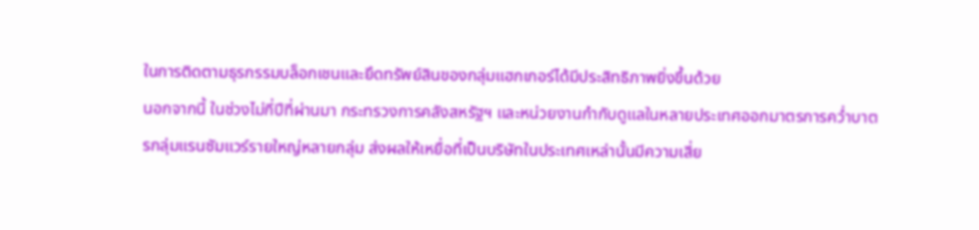ในการติดตามธุรกรรมบล็อกเชนและยึดทรัพย์สินของกลุ่มแฮกเกอร์ได้มีประสิทธิภาพยิ่งขึ้นด้วย
นอกจากนี้ ในช่วงไม่กี่ปีที่ผ่านมา กระทรวงการคลังสหรัฐฯ และหน่วยงานกำกับดูแลในหลายประเทศออกมาตรการคว่ำบาตรกลุ่มแรนซัมแวร์รายใหญ่หลายกลุ่ม ส่งผลให้เหยื่อที่เป็นบริษัทในประเทศเหล่านั้นมีความเสี่ย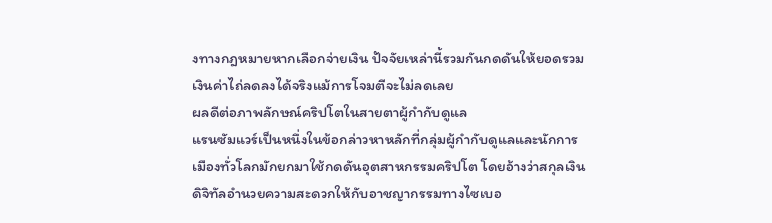งทางกฎหมายหากเลือกจ่ายเงิน ปัจจัยเหล่านี้รวมกันกดดันให้ยอดรวมเงินค่าไถ่ลดลงได้จริงแม้การโจมตีจะไม่ลดเลย
ผลดีต่อภาพลักษณ์คริปโตในสายตาผู้กำกับดูแล
แรนซัมแวร์เป็นหนึ่งในข้อกล่าวหาหลักที่กลุ่มผู้กำกับดูแลและนักการเมืองทั่วโลกมักยกมาใช้กดดันอุตสาหกรรมคริปโต โดยอ้างว่าสกุลเงินดิจิทัลอำนวยความสะดวกให้กับอาชญากรรมทางไซเบอ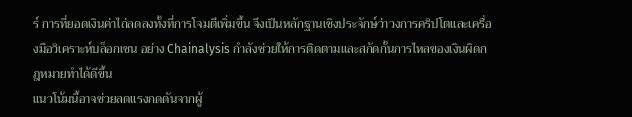ร์ การที่ยอดเงินค่าไถ่ลดลงทั้งที่การโจมตีเพิ่มขึ้น จึงเป็นหลักฐานเชิงประจักษ์ว่าวงการคริปโตและเครื่องมือวิเคราะห์บล็อกเชน อย่าง Chainalysis กำลังช่วยให้การติดตามและสกัดกั้นการไหลของเงินผิดกฎหมายทำได้ดีขึ้น
แนวโน้มนี้อาจช่วยลดแรงกดดันจากผู้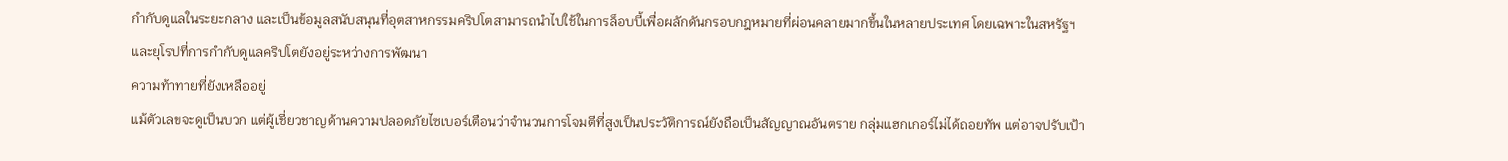กำกับดูแลในระยะกลาง และเป็นข้อมูลสนับสนุนที่อุตสาหกรรมคริปโตสามารถนำไปใช้ในการล็อบบี้เพื่อผลักดันกรอบกฎหมายที่ผ่อนคลายมากขึ้นในหลายประเทศ โดยเฉพาะในสหรัฐฯ และยุโรปที่การกำกับดูแลคริปโตยังอยู่ระหว่างการพัฒนา
ความท้าทายที่ยังเหลืออยู่
แม้ตัวเลขจะดูเป็นบวก แต่ผู้เชี่ยวชาญด้านความปลอดภัยไซเบอร์เตือนว่าจำนวนการโจมตีที่สูงเป็นประวัติการณ์ยังถือเป็นสัญญาณอันตราย กลุ่มแฮกเกอร์ไม่ได้ถอยทัพ แต่อาจปรับเป้า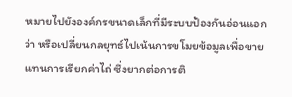หมายไปยังองค์กรขนาดเล็กที่มีระบบป้องกันอ่อนแอกว่า หรือเปลี่ยนกลยุทธ์ไปเน้นการขโมยข้อมูลเพื่อขายแทนการเรียกค่าไถ่ ซึ่งยากต่อการติ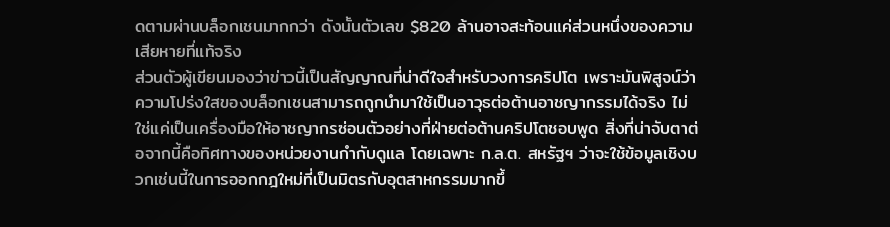ดตามผ่านบล็อกเชนมากกว่า ดังนั้นตัวเลข $820 ล้านอาจสะท้อนแค่ส่วนหนึ่งของความเสียหายที่แท้จริง
ส่วนตัวผู้เขียนมองว่าข่าวนี้เป็นสัญญาณที่น่าดีใจสำหรับวงการคริปโต เพราะมันพิสูจน์ว่าความโปร่งใสของบล็อกเชนสามารถถูกนำมาใช้เป็นอาวุธต่อต้านอาชญากรรมได้จริง ไม่ใช่แค่เป็นเครื่องมือให้อาชญากรซ่อนตัวอย่างที่ฝ่ายต่อต้านคริปโตชอบพูด สิ่งที่น่าจับตาต่อจากนี้คือทิศทางของหน่วยงานกำกับดูแล โดยเฉพาะ ก.ล.ต. สหรัฐฯ ว่าจะใช้ข้อมูลเชิงบวกเช่นนี้ในการออกกฎใหม่ที่เป็นมิตรกับอุตสาหกรรมมากขึ้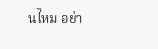นไหม อย่า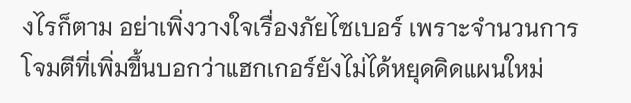งไรก็ตาม อย่าเพิ่งวางใจเรื่องภัยไซเบอร์ เพราะจำนวนการโจมตีที่เพิ่มขึ้นบอกว่าแฮกเกอร์ยังไม่ได้หยุดคิดแผนใหม่